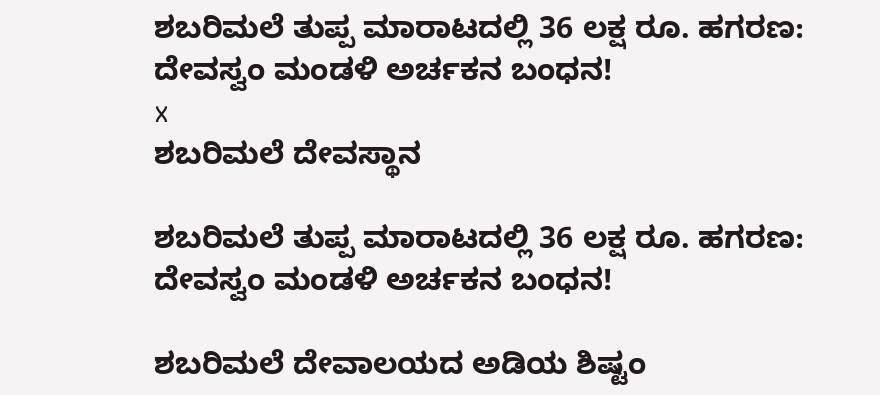ಶಬರಿಮಲೆ ತುಪ್ಪ ಮಾರಾಟದಲ್ಲಿ 36 ಲಕ್ಷ ರೂ. ಹಗರಣ: ದೇವಸ್ವಂ ಮಂಡಳಿ ಅರ್ಚಕನ ಬಂಧನ!
x
ಶಬರಿಮಲೆ ದೇವಸ್ಥಾನ

ಶಬರಿಮಲೆ ತುಪ್ಪ ಮಾರಾಟದಲ್ಲಿ 36 ಲಕ್ಷ ರೂ. ಹಗರಣ: ದೇವಸ್ವಂ ಮಂಡಳಿ ಅರ್ಚಕನ ಬಂಧನ!

ಶಬರಿಮಲೆ ದೇವಾಲಯದ ಅಡಿಯ ಶಿಷ್ಟಂ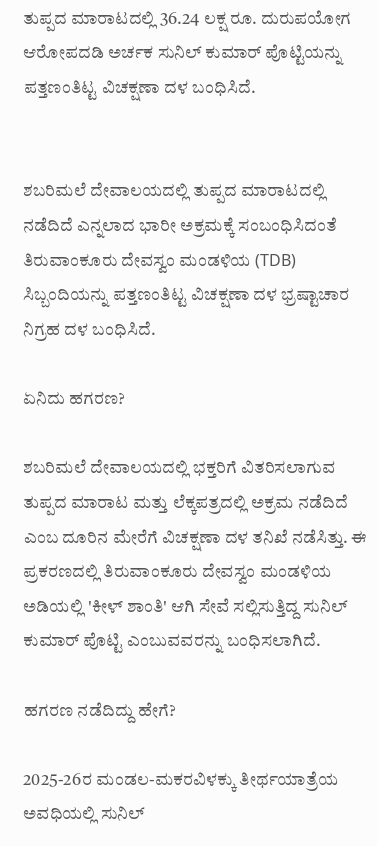ತುಪ್ಪದ ಮಾರಾಟದಲ್ಲಿ 36.24 ಲಕ್ಷ ರೂ. ದುರುಪಯೋಗ ಆರೋಪದಡಿ ಅರ್ಚಕ ಸುನಿಲ್ ಕುಮಾರ್ ಪೊಟ್ಟಿಯನ್ನು ಪತ್ತಣಂತಿಟ್ಟ ವಿಚಕ್ಷಣಾ ದಳ ಬಂಧಿಸಿದೆ.


ಶಬರಿಮಲೆ ದೇವಾಲಯದಲ್ಲಿ ತುಪ್ಪದ ಮಾರಾಟದಲ್ಲಿ ನಡೆದಿದೆ ಎನ್ನಲಾದ ಭಾರೀ ಅಕ್ರಮಕ್ಕೆ ಸಂಬಂಧಿಸಿದಂತೆ ತಿರುವಾಂಕೂರು ದೇವಸ್ವಂ ಮಂಡಳಿಯ (TDB) ಸಿಬ್ಬಂದಿಯನ್ನು ಪತ್ತಣಂತಿಟ್ಟ ವಿಚಕ್ಷಣಾ ದಳ ಭ್ರಷ್ಟಾಚಾರ ನಿಗ್ರಹ ದಳ ಬಂಧಿಸಿದೆ.

ಏನಿದು ಹಗರಣ?

ಶಬರಿಮಲೆ ದೇವಾಲಯದಲ್ಲಿ ಭಕ್ತರಿಗೆ ವಿತರಿಸಲಾಗುವ ತುಪ್ಪದ ಮಾರಾಟ ಮತ್ತು ಲೆಕ್ಕಪತ್ರದಲ್ಲಿ ಅಕ್ರಮ ನಡೆದಿದೆ ಎಂಬ ದೂರಿನ ಮೇರೆಗೆ ವಿಚಕ್ಷಣಾ ದಳ ತನಿಖೆ ನಡೆಸಿತ್ತು. ಈ ಪ್ರಕರಣದಲ್ಲಿ ತಿರುವಾಂಕೂರು ದೇವಸ್ವಂ ಮಂಡಳಿಯ ಅಡಿಯಲ್ಲಿ 'ಕೀಳ್ ಶಾಂತಿ' ಆಗಿ ಸೇವೆ ಸಲ್ಲಿಸುತ್ತಿದ್ದ ಸುನಿಲ್ ಕುಮಾರ್ ಪೊಟ್ಟಿ ಎಂಬುವವರನ್ನು ಬಂಧಿಸಲಾಗಿದೆ.

ಹಗರಣ ನಡೆದಿದ್ದು ಹೇಗೆ?

2025-26ರ ಮಂಡಲ-ಮಕರವಿಳಕ್ಕು ತೀರ್ಥಯಾತ್ರೆಯ ಅವಧಿಯಲ್ಲಿ ಸುನಿಲ್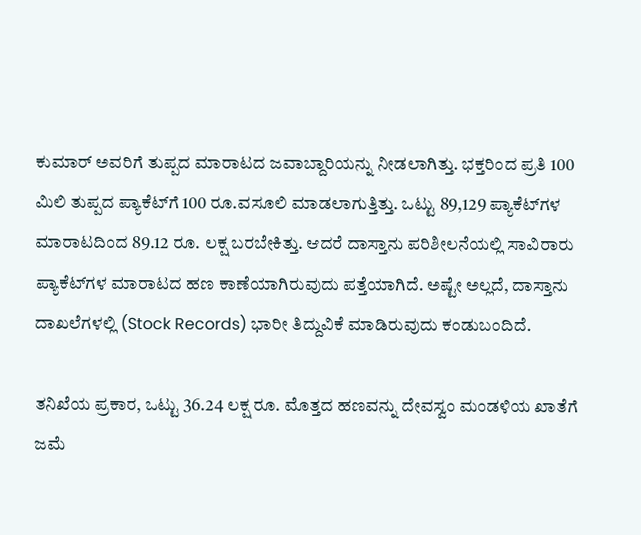ಕುಮಾರ್ ಅವರಿಗೆ ತುಪ್ಪದ ಮಾರಾಟದ ಜವಾಬ್ದಾರಿಯನ್ನು ನೀಡಲಾಗಿತ್ತು. ಭಕ್ತರಿಂದ ಪ್ರತಿ 100 ಮಿಲಿ ತುಪ್ಪದ ಪ್ಯಾಕೆಟ್‌ಗೆ 100 ರೂ.ವಸೂಲಿ ಮಾಡಲಾಗುತ್ತಿತ್ತು. ಒಟ್ಟು 89,129 ಪ್ಯಾಕೆಟ್‌ಗಳ ಮಾರಾಟದಿಂದ 89.12 ರೂ. ಲಕ್ಷ ಬರಬೇಕಿತ್ತು. ಆದರೆ ದಾಸ್ತಾನು ಪರಿಶೀಲನೆಯಲ್ಲಿ ಸಾವಿರಾರು ಪ್ಯಾಕೆಟ್‌ಗಳ ಮಾರಾಟದ ಹಣ ಕಾಣೆಯಾಗಿರುವುದು ಪತ್ತೆಯಾಗಿದೆ. ಅಷ್ಟೇ ಅಲ್ಲದೆ, ದಾಸ್ತಾನು ದಾಖಲೆಗಳಲ್ಲಿ (Stock Records) ಭಾರೀ ತಿದ್ದುವಿಕೆ ಮಾಡಿರುವುದು ಕಂಡುಬಂದಿದೆ.

ತನಿಖೆಯ ಪ್ರಕಾರ, ಒಟ್ಟು 36.24 ಲಕ್ಷ ರೂ. ಮೊತ್ತದ ಹಣವನ್ನು ದೇವಸ್ವಂ ಮಂಡಳಿಯ ಖಾತೆಗೆ ಜಮೆ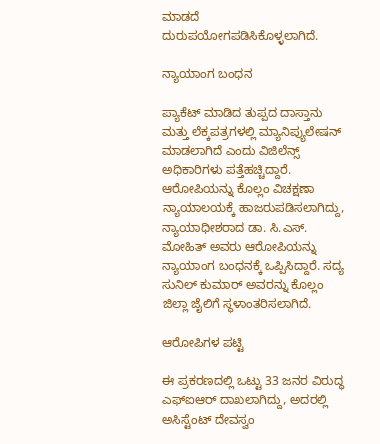ಮಾಡದೆ ದುರುಪಯೋಗಪಡಿಸಿಕೊಳ್ಳಲಾಗಿದೆ.

ನ್ಯಾಯಾಂಗ ಬಂಧನ

ಪ್ಯಾಕೆಟ್ ಮಾಡಿದ ತುಪ್ಪದ ದಾಸ್ತಾನು ಮತ್ತು ಲೆಕ್ಕಪತ್ರಗಳಲ್ಲಿ ಮ್ಯಾನಿಪ್ಯುಲೇಷನ್ ಮಾಡಲಾಗಿದೆ ಎಂದು ವಿಜಿಲೆನ್ಸ್ ಅಧಿಕಾರಿಗಳು ಪತ್ತೆಹಚ್ಚಿದ್ದಾರೆ. ಆರೋಪಿಯನ್ನು ಕೊಲ್ಲಂ ವಿಚಕ್ಷಣಾ ನ್ಯಾಯಾಲಯಕ್ಕೆ ಹಾಜರುಪಡಿಸಲಾಗಿದ್ದು, ನ್ಯಾಯಾಧೀಶರಾದ ಡಾ. ಸಿ.ಎಸ್. ಮೋಹಿತ್ ಅವರು ಆರೋಪಿಯನ್ನು ನ್ಯಾಯಾಂಗ ಬಂಧನಕ್ಕೆ ಒಪ್ಪಿಸಿದ್ದಾರೆ. ಸದ್ಯ ಸುನಿಲ್ ಕುಮಾರ್ ಅವರನ್ನು ಕೊಲ್ಲಂ ಜಿಲ್ಲಾ ಜೈಲಿಗೆ ಸ್ಥಳಾಂತರಿಸಲಾಗಿದೆ.

ಆರೋಪಿಗಳ ಪಟ್ಟಿ

ಈ ಪ್ರಕರಣದಲ್ಲಿ ಒಟ್ಟು 33 ಜನರ ವಿರುದ್ಧ ಎಫ್‌ಐಆರ್ ದಾಖಲಾಗಿದ್ದು, ಅದರಲ್ಲಿ ಅಸಿಸ್ಟೆಂಟ್ ದೇವಸ್ವಂ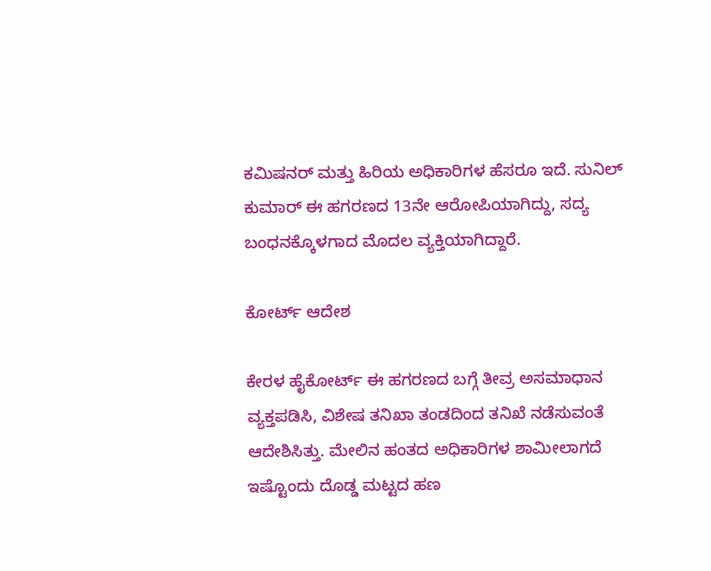ಕಮಿಷನರ್ ಮತ್ತು ಹಿರಿಯ ಅಧಿಕಾರಿಗಳ ಹೆಸರೂ ಇದೆ. ಸುನಿಲ್ ಕುಮಾರ್ ಈ ಹಗರಣದ 13ನೇ ಆರೋಪಿಯಾಗಿದ್ದು, ಸದ್ಯ ಬಂಧನಕ್ಕೊಳಗಾದ ಮೊದಲ ವ್ಯಕ್ತಿಯಾಗಿದ್ದಾರೆ.

ಕೋರ್ಟ್ ಆದೇಶ

ಕೇರಳ ಹೈಕೋರ್ಟ್ ಈ ಹಗರಣದ ಬಗ್ಗೆ ತೀವ್ರ ಅಸಮಾಧಾನ ವ್ಯಕ್ತಪಡಿಸಿ, ವಿಶೇಷ ತನಿಖಾ ತಂಡದಿಂದ ತನಿಖೆ ನಡೆಸುವಂತೆ ಆದೇಶಿಸಿತ್ತು. ಮೇಲಿನ ಹಂತದ ಅಧಿಕಾರಿಗಳ ಶಾಮೀಲಾಗದೆ ಇಷ್ಟೊಂದು ದೊಡ್ಡ ಮಟ್ಟದ ಹಣ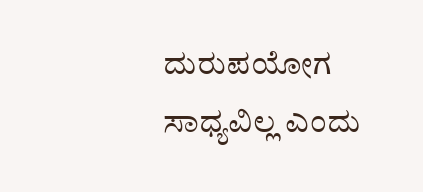ದುರುಪಯೋಗ ಸಾಧ್ಯವಿಲ್ಲ ಎಂದು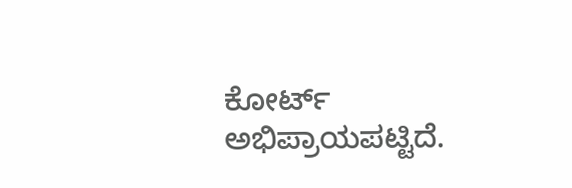ಕೋರ್ಟ್ ಅಭಿಪ್ರಾಯಪಟ್ಟಿದೆ.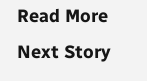Read More
Next Story